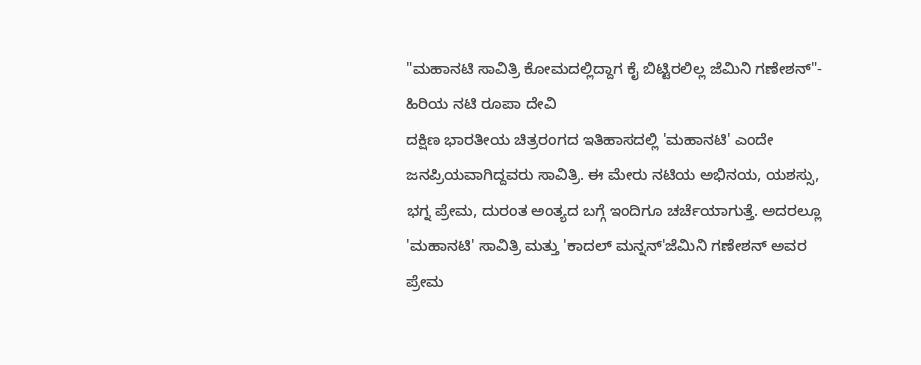"ಮಹಾನಟಿ ಸಾವಿತ್ರಿ ಕೋಮದಲ್ಲಿದ್ದಾಗ ಕೈ ಬಿಟ್ಟಿರಲಿಲ್ಲ ಜೆಮಿನಿ ಗಣೇಶನ್"- ಹಿರಿಯ ನಟಿ ರೂಪಾ ದೇವಿ
ದಕ್ಷಿಣ ಭಾರತೀಯ ಚಿತ್ರರಂಗದ ಇತಿಹಾಸದಲ್ಲಿ 'ಮಹಾನಟಿ' ಎಂದೇ ಜನಪ್ರಿಯವಾಗಿದ್ದವರು ಸಾವಿತ್ರಿ. ಈ ಮೇರು ನಟಿಯ ಅಭಿನಯ, ಯಶಸ್ಸು, ಭಗ್ನ ಪ್ರೇಮ, ದುರಂತ ಅಂತ್ಯದ ಬಗ್ಗೆ ಇಂದಿಗೂ ಚರ್ಚೆಯಾಗುತ್ತೆ. ಅದರಲ್ಲೂ 'ಮಹಾನಟಿ' ಸಾವಿತ್ರಿ ಮತ್ತು 'ಕಾದಲ್ ಮನ್ನನ್'ಜೆಮಿನಿ ಗಣೇಶನ್ ಅವರ ಪ್ರೇಮ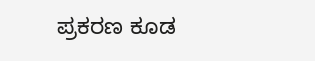ಪ್ರಕರಣ ಕೂಡ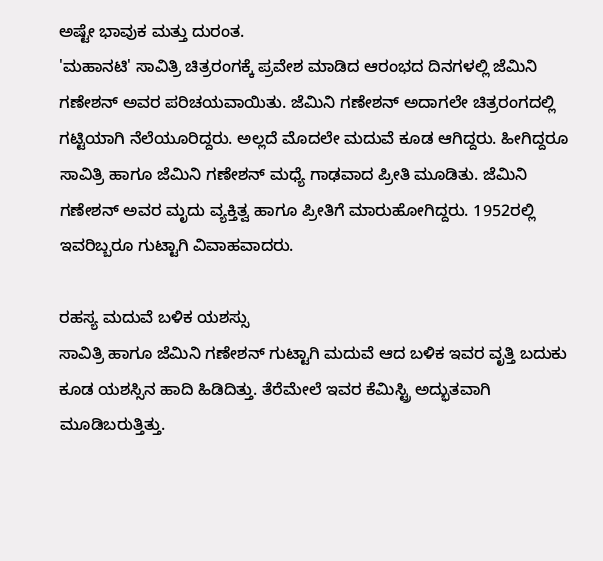ಅಷ್ಟೇ ಭಾವುಕ ಮತ್ತು ದುರಂತ.
'ಮಹಾನಟಿ' ಸಾವಿತ್ರಿ ಚಿತ್ರರಂಗಕ್ಕೆ ಪ್ರವೇಶ ಮಾಡಿದ ಆರಂಭದ ದಿನಗಳಲ್ಲಿ ಜೆಮಿನಿ ಗಣೇಶನ್ ಅವರ ಪರಿಚಯವಾಯಿತು. ಜೆಮಿನಿ ಗಣೇಶನ್ ಅದಾಗಲೇ ಚಿತ್ರರಂಗದಲ್ಲಿ ಗಟ್ಟಿಯಾಗಿ ನೆಲೆಯೂರಿದ್ದರು. ಅಲ್ಲದೆ ಮೊದಲೇ ಮದುವೆ ಕೂಡ ಆಗಿದ್ದರು. ಹೀಗಿದ್ದರೂ ಸಾವಿತ್ರಿ ಹಾಗೂ ಜೆಮಿನಿ ಗಣೇಶನ್ ಮಧ್ಯೆ ಗಾಢವಾದ ಪ್ರೀತಿ ಮೂಡಿತು. ಜೆಮಿನಿ ಗಣೇಶನ್ ಅವರ ಮೃದು ವ್ಯಕ್ತಿತ್ವ ಹಾಗೂ ಪ್ರೀತಿಗೆ ಮಾರುಹೋಗಿದ್ದರು. 1952ರಲ್ಲಿ ಇವರಿಬ್ಬರೂ ಗುಟ್ಟಾಗಿ ವಿವಾಹವಾದರು.

ರಹಸ್ಯ ಮದುವೆ ಬಳಿಕ ಯಶಸ್ಸು
ಸಾವಿತ್ರಿ ಹಾಗೂ ಜೆಮಿನಿ ಗಣೇಶನ್ ಗುಟ್ಟಾಗಿ ಮದುವೆ ಆದ ಬಳಿಕ ಇವರ ವೃತ್ತಿ ಬದುಕು ಕೂಡ ಯಶಸ್ಸಿನ ಹಾದಿ ಹಿಡಿದಿತ್ತು. ತೆರೆಮೇಲೆ ಇವರ ಕೆಮಿಸ್ಟ್ರಿ ಅದ್ಭುತವಾಗಿ ಮೂಡಿಬರುತ್ತಿತ್ತು.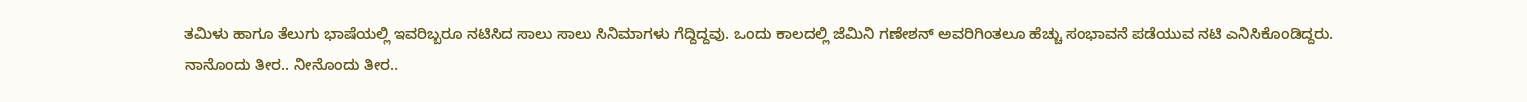ತಮಿಳು ಹಾಗೂ ತೆಲುಗು ಭಾಷೆಯಲ್ಲಿ ಇವರಿಬ್ಬರೂ ನಟಿಸಿದ ಸಾಲು ಸಾಲು ಸಿನಿಮಾಗಳು ಗೆದ್ದಿದ್ದವು. ಒಂದು ಕಾಲದಲ್ಲಿ ಜೆಮಿನಿ ಗಣೇಶನ್ ಅವರಿಗಿಂತಲೂ ಹೆಚ್ಚು ಸಂಭಾವನೆ ಪಡೆಯುವ ನಟಿ ಎನಿಸಿಕೊಂಡಿದ್ದರು.
ನಾನೊಂದು ತೀರ.. ನೀನೊಂದು ತೀರ..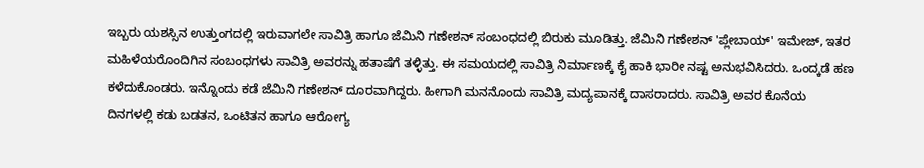ಇಬ್ಬರು ಯಶಸ್ಸಿನ ಉತ್ತುಂಗದಲ್ಲಿ ಇರುವಾಗಲೇ ಸಾವಿತ್ರಿ ಹಾಗೂ ಜೆಮಿನಿ ಗಣೇಶನ್ ಸಂಬಂಧದಲ್ಲಿ ಬಿರುಕು ಮೂಡಿತ್ತು. ಜೆಮಿನಿ ಗಣೇಶನ್ 'ಪ್ಲೇಬಾಯ್' ಇಮೇಜ್, ಇತರ ಮಹಿಳೆಯರೊಂದಿಗಿನ ಸಂಬಂಧಗಳು ಸಾವಿತ್ರಿ ಅವರನ್ನು ಹತಾಷೆಗೆ ತಳ್ಳಿತ್ತು. ಈ ಸಮಯದಲ್ಲಿ ಸಾವಿತ್ರಿ ನಿರ್ಮಾಣಕ್ಕೆ ಕೈ ಹಾಕಿ ಭಾರೀ ನಷ್ಟ ಅನುಭವಿಸಿದರು. ಒಂದ್ಕಡೆ ಹಣ ಕಳೆದುಕೊಂಡರು. ಇನ್ನೊಂದು ಕಡೆ ಜೆಮಿನಿ ಗಣೇಶನ್ ದೂರವಾಗಿದ್ದರು. ಹೀಗಾಗಿ ಮನನೊಂದು ಸಾವಿತ್ರಿ ಮದ್ಯಪಾನಕ್ಕೆ ದಾಸರಾದರು. ಸಾವಿತ್ರಿ ಅವರ ಕೊನೆಯ ದಿನಗಳಲ್ಲಿ ಕಡು ಬಡತನ, ಒಂಟಿತನ ಹಾಗೂ ಆರೋಗ್ಯ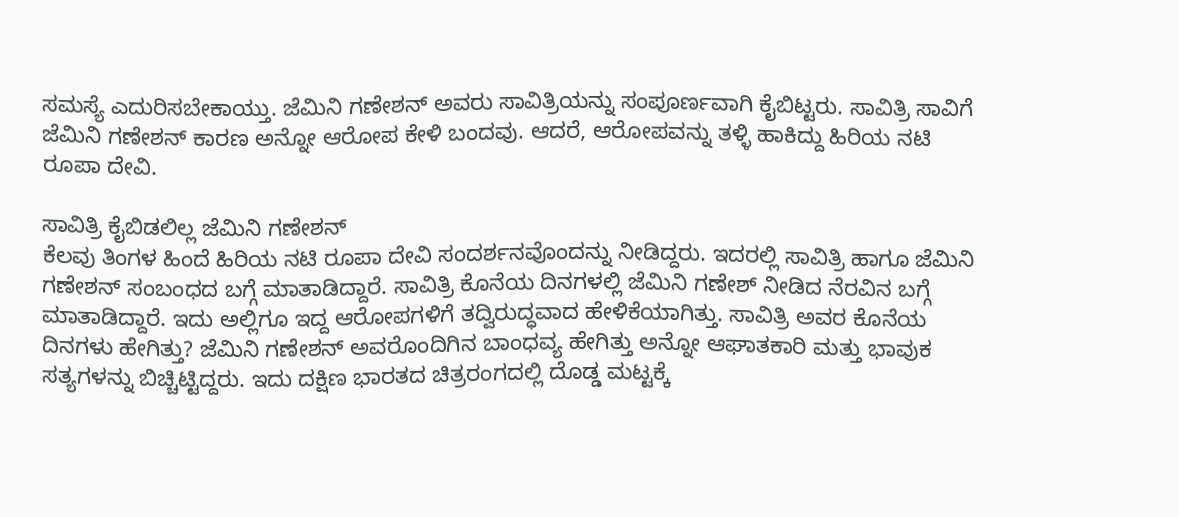ಸಮಸ್ಯೆ ಎದುರಿಸಬೇಕಾಯ್ತು. ಜೆಮಿನಿ ಗಣೇಶನ್ ಅವರು ಸಾವಿತ್ರಿಯನ್ನು ಸಂಪೂರ್ಣವಾಗಿ ಕೈಬಿಟ್ಟರು. ಸಾವಿತ್ರಿ ಸಾವಿಗೆ ಜೆಮಿನಿ ಗಣೇಶನ್ ಕಾರಣ ಅನ್ನೋ ಆರೋಪ ಕೇಳಿ ಬಂದವು. ಆದರೆ, ಆರೋಪವನ್ನು ತಳ್ಳಿ ಹಾಕಿದ್ದು ಹಿರಿಯ ನಟಿ ರೂಪಾ ದೇವಿ.

ಸಾವಿತ್ರಿ ಕೈಬಿಡಲಿಲ್ಲ ಜೆಮಿನಿ ಗಣೇಶನ್
ಕೆಲವು ತಿಂಗಳ ಹಿಂದೆ ಹಿರಿಯ ನಟಿ ರೂಪಾ ದೇವಿ ಸಂದರ್ಶನವೊಂದನ್ನು ನೀಡಿದ್ದರು. ಇದರಲ್ಲಿ ಸಾವಿತ್ರಿ ಹಾಗೂ ಜೆಮಿನಿ ಗಣೇಶನ್ ಸಂಬಂಧದ ಬಗ್ಗೆ ಮಾತಾಡಿದ್ದಾರೆ. ಸಾವಿತ್ರಿ ಕೊನೆಯ ದಿನಗಳಲ್ಲಿ ಜೆಮಿನಿ ಗಣೇಶ್ ನೀಡಿದ ನೆರವಿನ ಬಗ್ಗೆ ಮಾತಾಡಿದ್ದಾರೆ. ಇದು ಅಲ್ಲಿಗೂ ಇದ್ದ ಆರೋಪಗಳಿಗೆ ತದ್ವಿರುದ್ಧವಾದ ಹೇಳಿಕೆಯಾಗಿತ್ತು. ಸಾವಿತ್ರಿ ಅವರ ಕೊನೆಯ ದಿನಗಳು ಹೇಗಿತ್ತು? ಜೆಮಿನಿ ಗಣೇಶನ್ ಅವರೊಂದಿಗಿನ ಬಾಂಧವ್ಯ ಹೇಗಿತ್ತು ಅನ್ನೋ ಆಘಾತಕಾರಿ ಮತ್ತು ಭಾವುಕ ಸತ್ಯಗಳನ್ನು ಬಿಚ್ಚಿಟ್ಟಿದ್ದರು. ಇದು ದಕ್ಷಿಣ ಭಾರತದ ಚಿತ್ರರಂಗದಲ್ಲಿ ದೊಡ್ಡ ಮಟ್ಟಕ್ಕೆ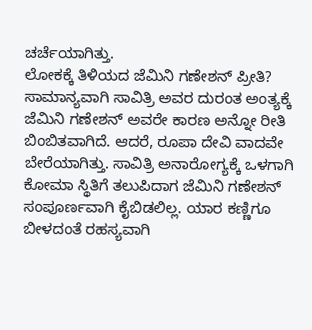ಚರ್ಚೆಯಾಗಿತ್ತು.
ಲೋಕಕ್ಕೆ ತಿಳಿಯದ ಜೆಮಿನಿ ಗಣೇಶನ್ ಪ್ರೀತಿ?
ಸಾಮಾನ್ಯವಾಗಿ ಸಾವಿತ್ರಿ ಅವರ ದುರಂತ ಅಂತ್ಯಕ್ಕೆ ಜೆಮಿನಿ ಗಣೇಶನ್ ಅವರೇ ಕಾರಣ ಅನ್ನೋ ರೀತಿ ಬಿಂಬಿತವಾಗಿದೆ. ಆದರೆ, ರೂಪಾ ದೇವಿ ವಾದವೇ ಬೇರೆಯಾಗಿತ್ತು. ಸಾವಿತ್ರಿ ಅನಾರೋಗ್ಯಕ್ಕೆ ಒಳಗಾಗಿ ಕೋಮಾ ಸ್ಥಿತಿಗೆ ತಲುಪಿದಾಗ ಜೆಮಿನಿ ಗಣೇಶನ್ ಸಂಪೂರ್ಣವಾಗಿ ಕೈಬಿಡಲಿಲ್ಲ. ಯಾರ ಕಣ್ಣಿಗೂ ಬೀಳದಂತೆ ರಹಸ್ಯವಾಗಿ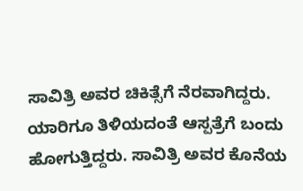ಸಾವಿತ್ರಿ ಅವರ ಚಿಕಿತ್ಸೆಗೆ ನೆರವಾಗಿದ್ದರು. ಯಾರಿಗೂ ತಿಳಿಯದಂತೆ ಆಸ್ಪತ್ರೆಗೆ ಬಂದು ಹೋಗುತ್ತಿದ್ದರು. ಸಾವಿತ್ರಿ ಅವರ ಕೊನೆಯ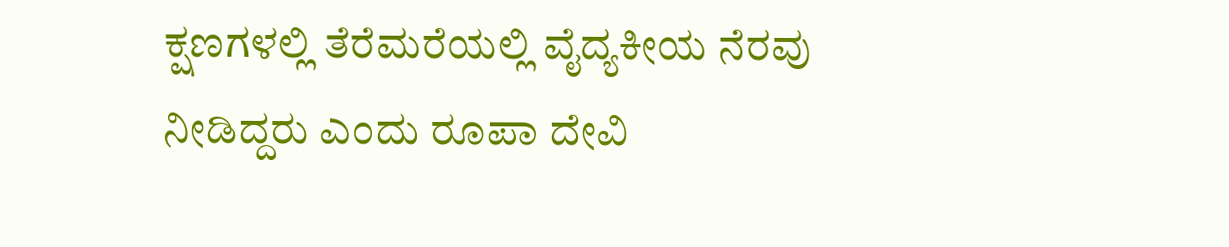ಕ್ಷಣಗಳಲ್ಲಿ ತೆರೆಮರೆಯಲ್ಲಿ ವೈದ್ಯಕೀಯ ನೆರವು ನೀಡಿದ್ದರು ಎಂದು ರೂಪಾ ದೇವಿ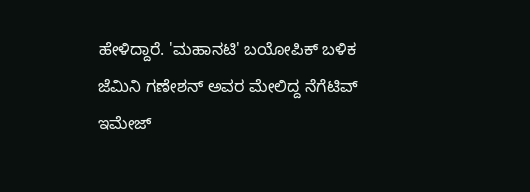ಹೇಳಿದ್ದಾರೆ. 'ಮಹಾನಟಿ' ಬಯೋಪಿಕ್ ಬಳಿಕ ಜೆಮಿನಿ ಗಣೇಶನ್ ಅವರ ಮೇಲಿದ್ದ ನೆಗೆಟಿವ್ ಇಮೇಜ್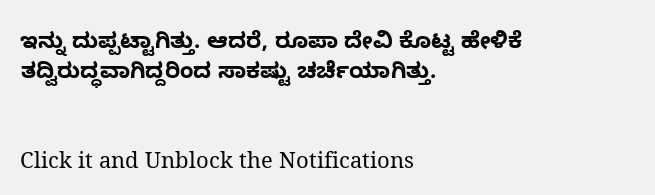ಇನ್ನು ದುಪ್ಪಟ್ಟಾಗಿತ್ತು. ಆದರೆ, ರೂಪಾ ದೇವಿ ಕೊಟ್ಟ ಹೇಳಿಕೆ ತದ್ವಿರುದ್ಧವಾಗಿದ್ದರಿಂದ ಸಾಕಷ್ಟು ಚರ್ಚೆಯಾಗಿತ್ತು.


Click it and Unblock the Notifications